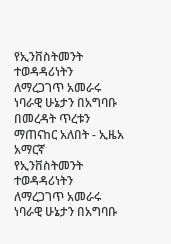የኢንቨስትመንት ተወዳዳሪነትን ለማረጋገጥ አመራሩ ነባራዊ ሁኔታን በአግባቡ በመረዳት ጥረቱን ማጠናከር አለበት - ኢዜአ አማርኛ
የኢንቨስትመንት ተወዳዳሪነትን ለማረጋገጥ አመራሩ ነባራዊ ሁኔታን በአግባቡ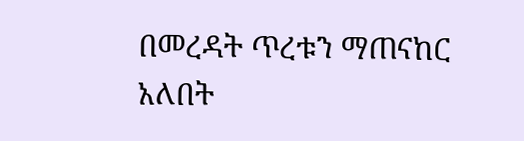በመረዳት ጥረቱን ማጠናከር አለበት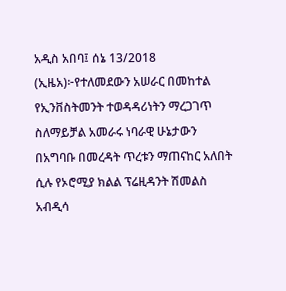አዲስ አበባ፤ ሰኔ 13/2018 (ኢዜአ)፦የተለመደውን አሠራር በመከተል የኢንቨስትመንት ተወዳዳሪነትን ማረጋገጥ ስለማይቻል አመራሩ ነባራዊ ሁኔታውን በአግባቡ በመረዳት ጥረቱን ማጠናከር አለበት ሲሉ የኦሮሚያ ክልል ፕሬዚዳንት ሽመልስ አብዲሳ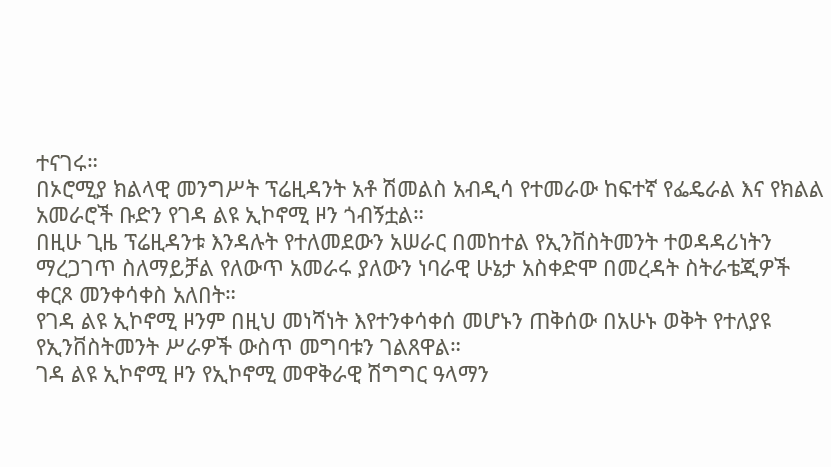ተናገሩ።
በኦሮሚያ ክልላዊ መንግሥት ፕሬዚዳንት አቶ ሽመልስ አብዲሳ የተመራው ከፍተኛ የፌዴራል እና የክልል አመራሮች ቡድን የገዳ ልዩ ኢኮኖሚ ዞን ጎብኝቷል።
በዚሁ ጊዜ ፕሬዚዳንቱ እንዳሉት የተለመደውን አሠራር በመከተል የኢንቨስትመንት ተወዳዳሪነትን ማረጋገጥ ስለማይቻል የለውጥ አመራሩ ያለውን ነባራዊ ሁኔታ አስቀድሞ በመረዳት ስትራቴጂዎች ቀርጾ መንቀሳቀስ አለበት።
የገዳ ልዩ ኢኮኖሚ ዞንም በዚህ መነሻነት እየተንቀሳቀሰ መሆኑን ጠቅሰው በአሁኑ ወቅት የተለያዩ የኢንቨስትመንት ሥራዎች ውስጥ መግባቱን ገልጸዋል።
ገዳ ልዩ ኢኮኖሚ ዞን የኢኮኖሚ መዋቅራዊ ሽግግር ዓላማን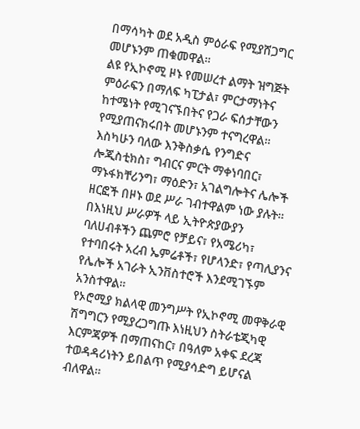በማሳካት ወደ አዲስ ምዕራፍ የሚያሸጋግር መሆኑንም ጠቁመዋል።
ልዩ የኢኮኖሚ ዞኑ የመሠረተ ልማት ዝግጅት ምዕራፍን በማለፍ ካፒታል፣ ምርታማነትና ከተሜነት የሚገናኙበትና የጋራ ፍሰታቸውን የሚያጠናክሩበት መሆኑንም ተናግረዋል።
እስካሁን ባለው እንቅስቃሴ የንግድና ሎጂስቲክስ፣ ግብርና ምርት ማቀነባበር፣ ማኑፋክቸሪንግ፣ ማዕድን፣ አገልግሎትና ሌሎች ዘርፎች በዞኑ ወደ ሥራ ገብተዋልም ነው ያሉት።
በእነዚህ ሥራዎች ላይ ኢትዮጵያውያን ባለሀብቶችን ጨምሮ የቻይና፣ የአሜሪካ፣ የተባበሩት አረብ ኤምሬቶች፣ የሆላንድ፣ የጣሊያንና የሌሎች አገራት ኢንቨስተሮች እንደሚገኙም አንስተዋል።
የኦሮሚያ ክልላዊ መንግሥት የኢኮኖሚ መዋቅራዊ ሽግግርን የሚያረጋግጡ እነዚህን ስትራቴጂካዊ እርምጃዎች በማጠናከር፣ በዓለም አቀፍ ደረጃ ተወዳዳሪነትን ይበልጥ የሚያሳድግ ይሆናል ብለዋል።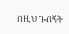በዚህ ጉብኝት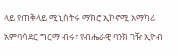ላይ የጠቅላይ ሚኒስትሩ ማክሮ ኢኮኖሚ አማካሪ አምባሳደር ግርማ ብሩ፣ የብሔራዊ ባንክ ገዥ ኢዮብ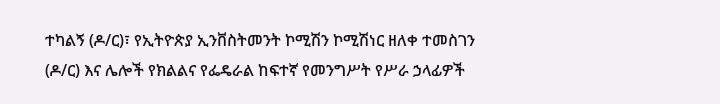ተካልኝ (ዶ/ር)፣ የኢትዮጵያ ኢንቨስትመንት ኮሚሽን ኮሚሽነር ዘለቀ ተመስገን (ዶ/ር) እና ሌሎች የክልልና የፌዴራል ከፍተኛ የመንግሥት የሥራ ኃላፊዎች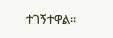ተገኝተዋል።